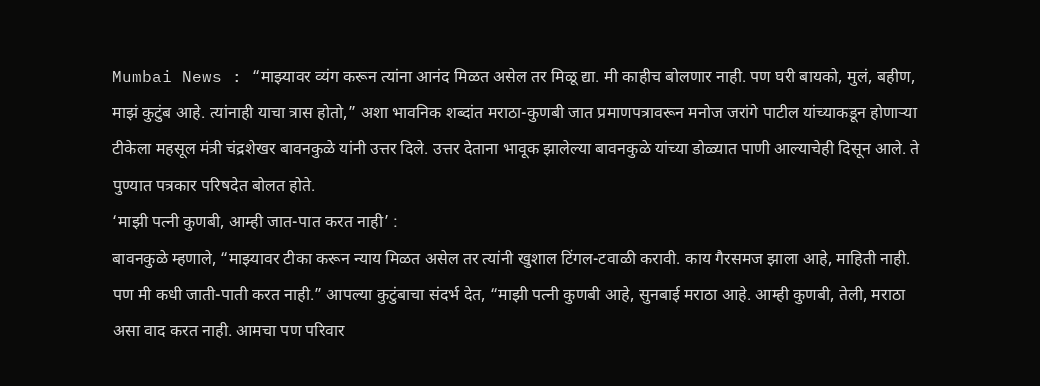Mumbai News : “माझ्यावर व्यंग करून त्यांना आनंद मिळत असेल तर मिळू द्या. मी काहीच बोलणार नाही. पण घरी बायको, मुलं, बहीण, माझं कुटुंब आहे. त्यांनाही याचा त्रास होतो,” अशा भावनिक शब्दांत मराठा-कुणबी जात प्रमाणपत्रावरून मनोज जरांगे पाटील यांच्याकडून होणाऱ्या टीकेला महसूल मंत्री चंद्रशेखर बावनकुळे यांनी उत्तर दिले. उत्तर देताना भावूक झालेल्या बावनकुळे यांच्या डोळ्यात पाणी आल्याचेही दिसून आले. ते पुण्यात पत्रकार परिषदेत बोलत होते.
‘माझी पत्नी कुणबी, आम्ही जात-पात करत नाही’ :
बावनकुळे म्हणाले, “माझ्यावर टीका करून न्याय मिळत असेल तर त्यांनी खुशाल टिंगल-टवाळी करावी. काय गैरसमज झाला आहे, माहिती नाही. पण मी कधी जाती-पाती करत नाही.” आपल्या कुटुंबाचा संदर्भ देत, “माझी पत्नी कुणबी आहे, सुनबाई मराठा आहे. आम्ही कुणबी, तेली, मराठा असा वाद करत नाही. आमचा पण परिवार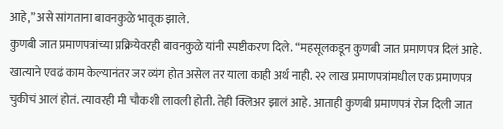आहे,” असे सांगताना बावनकुळे भावूक झाले.
कुणबी जात प्रमाणपत्रांच्या प्रक्रियेवरही बावनकुळे यांनी स्पष्टीकरण दिले. “महसूलकडून कुणबी जात प्रमाणपत्र दिलं आहे. खात्याने एवढं काम केल्यानंतर जर व्यंग होत असेल तर याला काही अर्थ नाही. २२ लाख प्रमाणपत्रांमधील एक प्रमाणपत्र चुकीचं आलं होतं. त्यावरही मी चौकशी लावली होती. तेही क्लिअर झालं आहे. आताही कुणबी प्रमाणपत्रं रोज दिली जात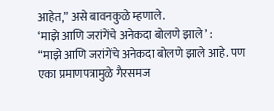आहेत,” असे बावनकुळे म्हणाले.
‘माझे आणि जरांगेंचे अनेकदा बोलणे झाले’ :
“माझे आणि जरांगेंचे अनेकदा बोलणे झाले आहे. पण एका प्रमाणपत्रामुळे गैरसमज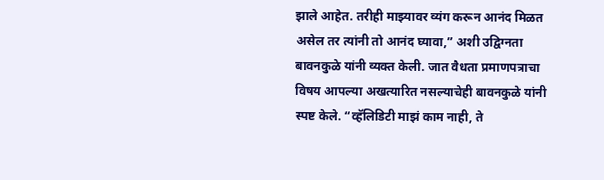झाले आहेत. तरीही माझ्यावर व्यंग करून आनंद मिळत असेल तर त्यांनी तो आनंद घ्यावा,” अशी उद्विग्नता बावनकुळे यांनी व्यक्त केली. जात वैधता प्रमाणपत्राचा विषय आपल्या अखत्यारित नसल्याचेही बावनकुळे यांनी स्पष्ट केले. “व्हॅलिडिटी माझं काम नाही, ते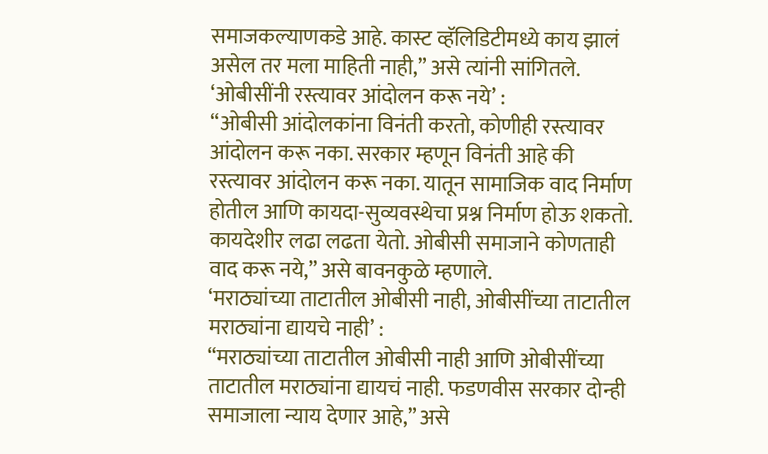समाजकल्याणकडे आहे. कास्ट व्हॅलिडिटीमध्ये काय झालं असेल तर मला माहिती नाही,” असे त्यांनी सांगितले.
‘ओबीसींनी रस्त्यावर आंदोलन करू नये’ :
“ओबीसी आंदोलकांना विनंती करतो, कोणीही रस्त्यावर आंदोलन करू नका. सरकार म्हणून विनंती आहे की रस्त्यावर आंदोलन करू नका. यातून सामाजिक वाद निर्माण होतील आणि कायदा-सुव्यवस्थेचा प्रश्न निर्माण होऊ शकतो. कायदेशीर लढा लढता येतो. ओबीसी समाजाने कोणताही वाद करू नये,” असे बावनकुळे म्हणाले.
‘मराठ्यांच्या ताटातील ओबीसी नाही, ओबीसींच्या ताटातील मराठ्यांना द्यायचे नाही’ :
“मराठ्यांच्या ताटातील ओबीसी नाही आणि ओबीसींच्या ताटातील मराठ्यांना द्यायचं नाही. फडणवीस सरकार दोन्ही समाजाला न्याय देणार आहे,” असे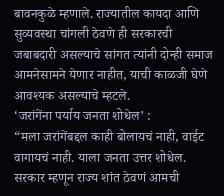बावनकुळे म्हणाले. राज्यातील कायदा आणि सुव्यवस्था चांगली ठेवणे ही सरकारची जबाबदारी असल्याचे सांगत त्यांनी दोन्ही समाज आमनेसामने येणार नाहीत, याची काळजी घेणे आवश्यक असल्याचे म्हटले.
‘जरांगेंना पर्याय जनता शोधेल’ :
“मला जरांगेंबद्दल काही बोलायचं नाही, वाईट वागायचं नाही. याला जनता उत्तर शोधेल. सरकार म्हणून राज्य शांत ठेवणं आमची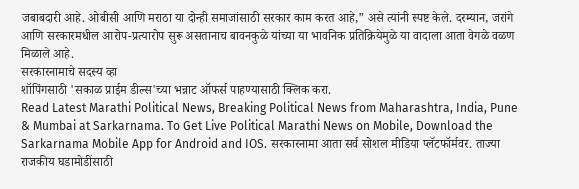जबाबदारी आहे. ओबीसी आणि मराठा या दोन्ही समाजांसाठी सरकार काम करत आहे,” असे त्यांनी स्पष्ट केले. दरम्यान, जरांगे आणि सरकारमधील आरोप-प्रत्यारोप सुरू असतानाच बावनकुळे यांच्या या भावनिक प्रतिक्रियेमुळे या वादाला आता वेगळे वळण मिळाले आहे.
सरकारनामाचे सदस्य व्हा
शॉपिंगसाठी 'सकाळ प्राईम डील्स'च्या भन्नाट ऑफर्स पाहण्यासाठी क्लिक करा.
Read Latest Marathi Political News, Breaking Political News from Maharashtra, India, Pune & Mumbai at Sarkarnama. To Get Live Political Marathi News on Mobile, Download the Sarkarnama Mobile App for Android and IOS. सरकारनामा आता सर्व सोशल मीडिया प्लॅटफॉर्मवर. ताज्या राजकीय घडामोडींसाठी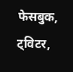फेसबुक, ट्विटर,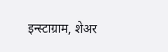इन्स्टाग्राम, शेअर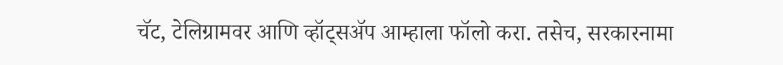चॅट, टेलिग्रामवर आणि व्हॉट्सॲप आम्हाला फॉलो करा. तसेच, सरकारनामा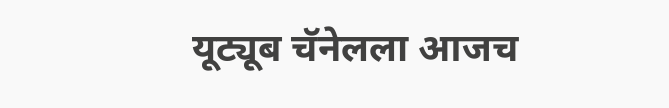यूट्यूब चॅनेलला आजच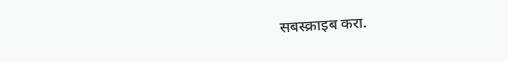सबस्क्राइब करा.